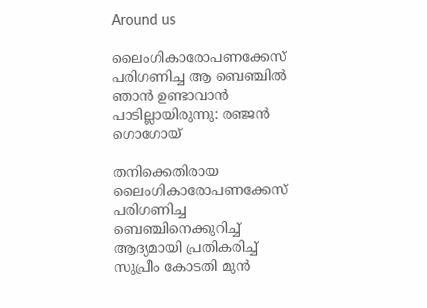Around us

ലൈംഗികാരോപണക്കേസ് പരിഗണിച്ച ആ ബെഞ്ചില്‍ ഞാന്‍ ഉണ്ടാവാന്‍ പാടില്ലായിരുന്നു: രഞ്ജന്‍ ഗൊഗോയ്

തനിക്കെതിരായ ലൈംഗികാരോപണക്കേസ് പരിഗണിച്ച ബെഞ്ചിനെക്കുറിച്ച് ആദ്യമായി പ്രതികരിച്ച് സുപ്രീം കോടതി മുന്‍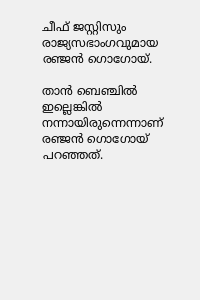ചീഫ് ജസ്റ്റിസും രാജ്യസഭാംഗവുമായ രഞ്ജന്‍ ഗൊഗോയ്.

താന്‍ ബെഞ്ചില്‍ ഇല്ലെങ്കില്‍ നന്നായിരുന്നെന്നാണ് രഞ്ജന്‍ ഗൊഗോയ് പറഞ്ഞത്.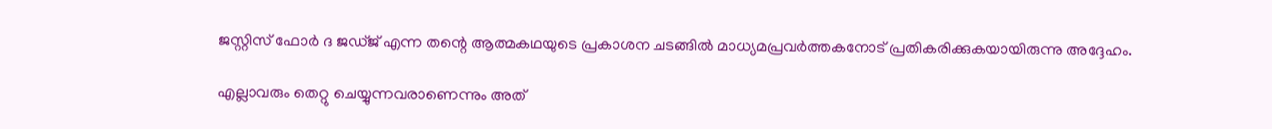ജസ്റ്റിസ് ഫോര്‍ ദ ജഡ്ജ് എന്ന തന്റെ ആത്മകഥയുടെ പ്രകാശന ചടങ്ങില്‍ മാധ്യമപ്രവര്‍ത്തകനോട് പ്രതികരിക്കുകയായിരുന്നു അദ്ദേഹം.

എല്ലാവരും തെറ്റു ചെയ്യുന്നവരാണെന്നും അത്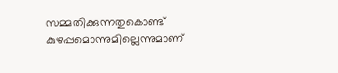സമ്മതിക്കുന്നതുകൊണ്ട് കുഴപ്പമൊന്നുമില്ലെന്നുമാണ്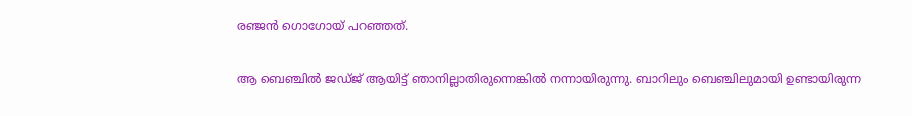രഞ്ജന്‍ ഗൊഗോയ് പറഞ്ഞത്.

ആ ബെഞ്ചില്‍ ജഡ്ജ് ആയിട്ട് ഞാനില്ലാതിരുന്നെങ്കില്‍ നന്നായിരുന്നു. ബാറിലും ബെഞ്ചിലുമായി ഉണ്ടായിരുന്ന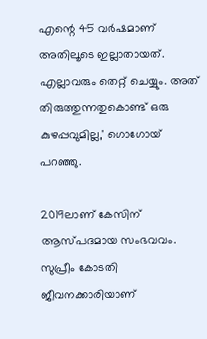എന്റെ 45 വര്‍ഷമാണ് അതിലൂടെ ഇല്ലാതായത്. എല്ലാവരും തെറ്റ് ചെയ്യും. അത് തിരുത്തുന്നതുകൊണ്ട് ഒരു കുഴപ്പവുമില്ല,' ഗൊഗോയ് പറഞ്ഞു.

2019ലാണ് കേസിന് ആസ്പദമായ സംഭവവം. സുപ്രീം കോടതി ജീവനക്കാരിയാണ്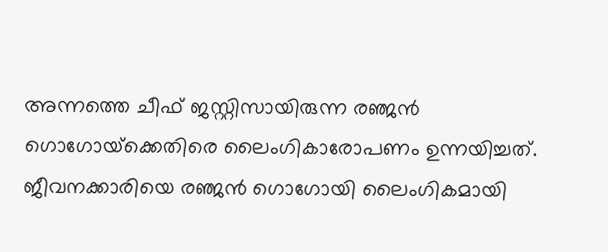അന്നത്തെ ചീഫ് ജസ്റ്റിസായിരുന്ന രഞ്ജന്‍ ഗൊഗോയ്‌ക്കെതിരെ ലൈംഗികാരോപണം ഉന്നയിച്ചത്. ജീവനക്കാരിയെ രഞ്ജന്‍ ഗൊഗോയി ലൈംഗികമായി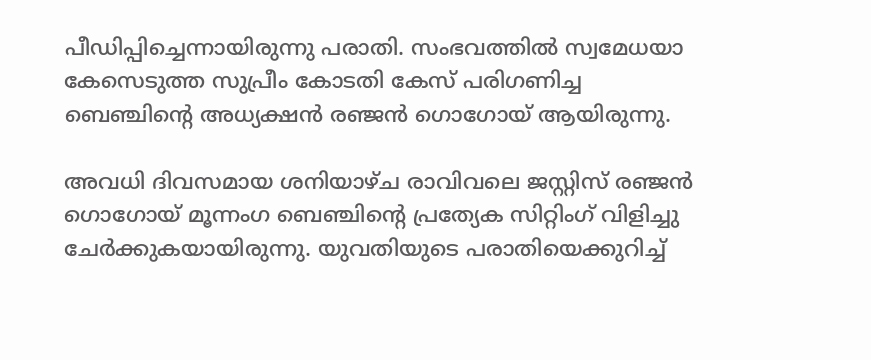പീഡിപ്പിച്ചെന്നായിരുന്നു പരാതി. സംഭവത്തില്‍ സ്വമേധയാ കേസെടുത്ത സുപ്രീം കോടതി കേസ് പരിഗണിച്ച ബെഞ്ചിന്റെ അധ്യക്ഷന്‍ രഞ്ജന്‍ ഗൊഗോയ് ആയിരുന്നു.

അവധി ദിവസമായ ശനിയാഴ്ച രാവിവലെ ജസ്റ്റിസ് രഞ്ജന്‍ ഗൊഗോയ് മൂന്നംഗ ബെഞ്ചിന്റെ പ്രത്യേക സിറ്റിംഗ് വിളിച്ചു ചേര്‍ക്കുകയായിരുന്നു. യുവതിയുടെ പരാതിയെക്കുറിച്ച്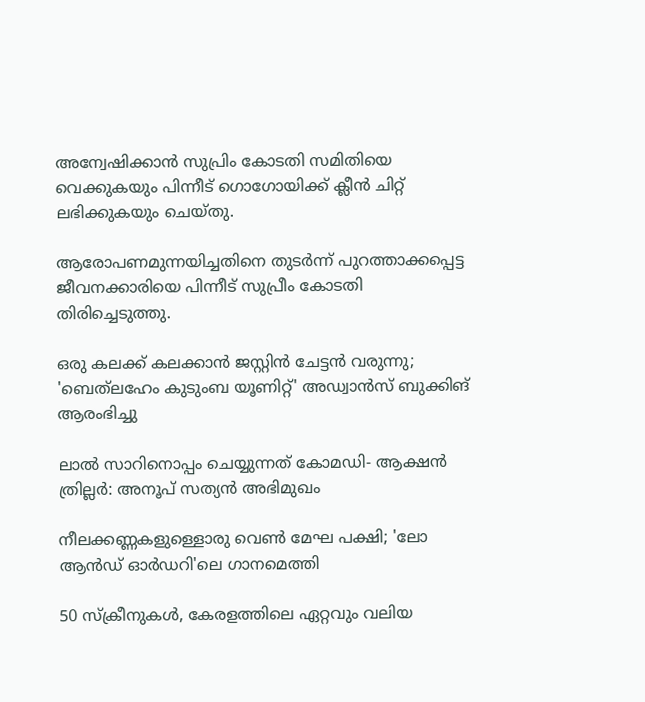അന്വേഷിക്കാന്‍ സുപ്രിം കോടതി സമിതിയെ വെക്കുകയും പിന്നീട് ഗൊഗോയിക്ക് ക്ലീന്‍ ചിറ്റ് ലഭിക്കുകയും ചെയ്തു.

ആരോപണമുന്നയിച്ചതിനെ തുടര്‍ന്ന് പുറത്താക്കപ്പെട്ട ജീവനക്കാരിയെ പിന്നീട് സുപ്രീം കോടതി തിരിച്ചെടുത്തു.

ഒരു കലക്ക് കലക്കാൻ ജസ്റ്റിൻ ചേട്ടൻ വരുന്നു; 'ബെത്‌ലഹേം കുടുംബ യൂണിറ്റ്‌' അഡ്വാൻസ് ബുക്കിങ് ആരംഭിച്ചു

ലാൽ സാറിനൊപ്പം ചെയ്യുന്നത് കോമഡി- ആക്ഷൻ ത്രില്ലർ: അനൂപ് സത്യൻ അഭിമുഖം

നീലക്കണ്ണകളുള്ളൊരു വെൺ മേഘ പക്ഷി; 'ലോ ആന്‍ഡ് ഓര്‍ഡറി'ലെ ഗാനമെത്തി

50 സ്ക്രീനുകൾ, കേരളത്തിലെ ഏറ്റവും വലിയ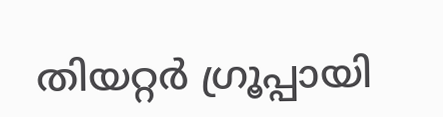തിയറ്റർ ഗ്രൂപ്പായി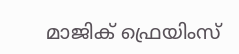മാജിക് ഫ്രെയിംസ്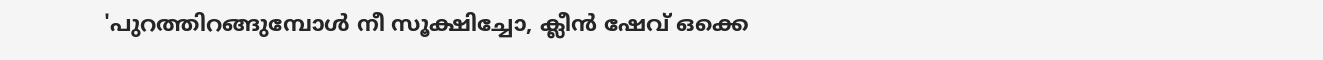'പുറത്തിറങ്ങുമ്പോൾ നീ സൂക്ഷിച്ചോ, ക്ലീൻ ഷേവ് ഒക്കെ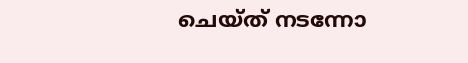ചെയ്ത് നടന്നോ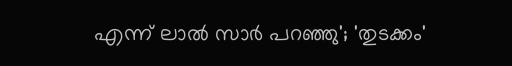എന്ന് ലാൽ സാർ പറഞ്ഞു'; 'തുടക്കം'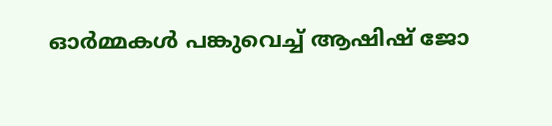ഓർമ്മകൾ പങ്കുവെച്ച് ആഷിഷ് ജോ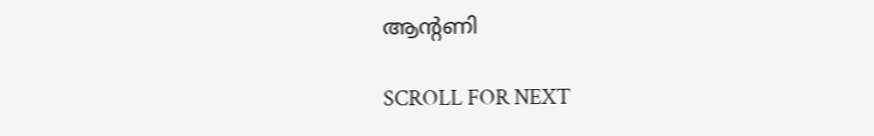ആന്റണി

SCROLL FOR NEXT